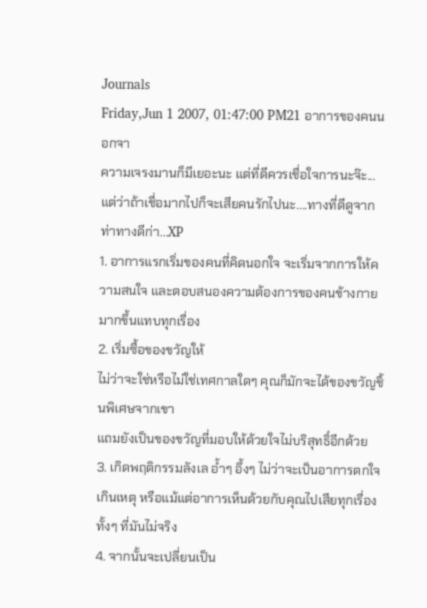Journals
Friday,Jun 1 2007, 01:47:00 PM21 อาการของคนนอกจา
ความเจรงมานก็มีเยอะนะ แต่ที่ดีควรเชื่อใจการนะจ๊ะ...
แต่ว่าถ้าเชื่อมากไปก็จะเสียคนรักไปนะ....ทางที่ดีดูจากท่าทางดีก่า...XP
1. อาการแรกเริ่มของคนที่คิดนอกใจ จะเริ่มจากการให้ความสนใจ และตอบสนองความต้องการของคนข้างกายมากขึ้นแทบทุกเรื่อง
2. เริ่มซื้อของขวัญให้
ไม่ว่าจะใช่หรือไม่ใช่เทศกาลใดๆ คุณก็มักจะได้ของขวัญชิ้นพิเศษจากเขา
แถมยังเป็นของขวัญที่มอบให้ด้วยใจไม่บริสุทธิ์อีกด้วย
3. เกิดพฤติกรรมลังเล อ้ำๆ อึ้งๆ ไม่ว่าจะเป็นอาการตกใจเกินเหตุ หรือแม้แต่อาการเห็นด้วยกับคุณไปเสียทุกเรื่อง ทั้งๆ ที่มันไม่จริง
4. จากนั้นจะเปลี่ยนเป็น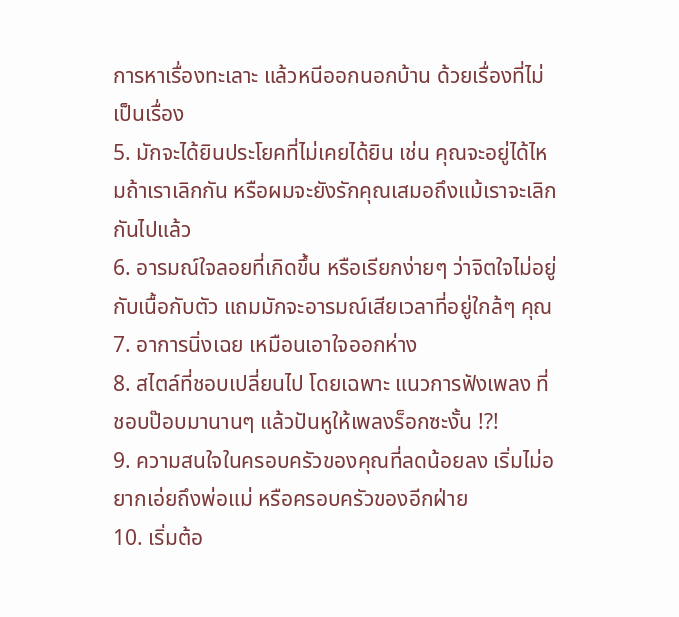การหาเรื่องทะเลาะ แล้วหนีออกนอกบ้าน ด้วยเรื่องที่ไม่เป็นเรื่อง
5. มักจะได้ยินประโยคที่ไม่เคยได้ยิน เช่น คุณจะอยู่ได้ไหมถ้าเราเลิกกัน หรือผมจะยังรักคุณเสมอถึงแม้เราจะเลิกกันไปแล้ว
6. อารมณ์ใจลอยที่เกิดขึ้น หรือเรียกง่ายๆ ว่าจิตใจไม่อยู่กับเนื้อกับตัว แถมมักจะอารมณ์เสียเวลาที่อยู่ใกล้ๆ คุณ
7. อาการนิ่งเฉย เหมือนเอาใจออกห่าง
8. สไตล์ที่ชอบเปลี่ยนไป โดยเฉพาะ แนวการฟังเพลง ที่ชอบป๊อบมานานๆ แล้วปันหูให้เพลงร็อกซะงั้น !?!
9. ความสนใจในครอบครัวของคุณที่ลดน้อยลง เริ่มไม่อยากเอ่ยถึงพ่อแม่ หรือครอบครัวของอีกฝ่าย
10. เริ่มต้อ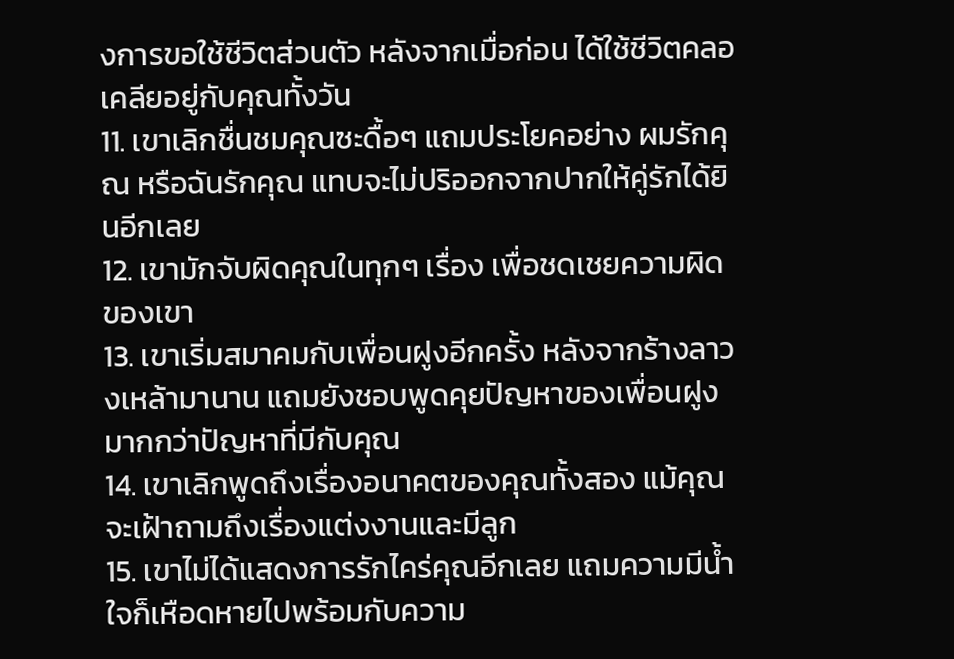งการขอใช้ชีวิตส่วนตัว หลังจากเมื่อก่อน ได้ใช้ชีวิตคลอเคลียอยู่กับคุณทั้งวัน
11. เขาเลิกชื่นชมคุณซะดื้อๆ แถมประโยคอย่าง ผมรักคุณ หรือฉันรักคุณ แทบจะไม่ปริออกจากปากให้คู่รักได้ยินอีกเลย
12. เขามักจับผิดคุณในทุกๆ เรื่อง เพื่อชดเชยความผิดของเขา
13. เขาเริ่มสมาคมกับเพื่อนฝูงอีกครั้ง หลังจากร้างลาวงเหล้ามานาน แถมยังชอบพูดคุยปัญหาของเพื่อนฝูง มากกว่าปัญหาที่มีกับคุณ
14. เขาเลิกพูดถึงเรื่องอนาคตของคุณทั้งสอง แม้คุณจะเฝ้าถามถึงเรื่องแต่งงานและมีลูก
15. เขาไม่ได้แสดงการรักไคร่คุณอีกเลย แถมความมีน้ำใจก็เหือดหายไปพร้อมกับความ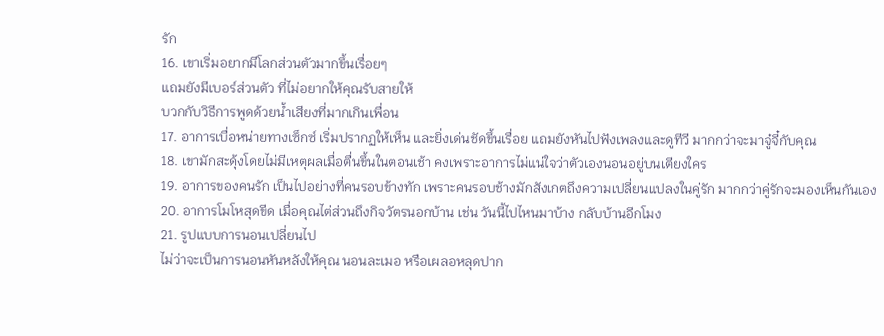รัก
16. เขาเริ่มอยากมีโลกส่วนตัวมากขึ้นเรื่อยๆ
แถมยังมีเบอร์ส่วนตัว ที่ไม่อยากให้คุณรับสายให้
บวกกับวิธีการพูดด้วยน้ำเสียงที่มากเกินเพื่อน
17. อาการเบื่อหน่ายทางเซ็กซ์ เริ่มปรากฏให้เห็น และยิ่งเด่นชัดขึ้นเรื่อย แถมยังหันไปฟังเพลงและดูทีวี มากกว่าจะมาจู๋จี๋กับคุณ
18. เขามักสะดุ้งโดยไม่มีเหตุผลเมื่อตื่นขึ้นในตอนเช้า คงเพราะอาการไม่แน่ใจว่าตัวเองนอนอยู่บนเตียงใคร
19. อาการของคนรัก เป็นไปอย่างที่คนรอบข้างทัก เพราะคนรอบช้างมักสังเกตถึงความเปลี่ยนแปลงในคู่รัก มากกว่าคู่รักจะมองเห็นกันเอง
20. อาการโมโหสุดขีด เมื่อคุณไต่ส่วนถึงกิจวัตรนอกบ้าน เช่น วันนี้ไปไหนมาบ้าง กลับบ้านอีกโมง
21. รูปแบบการนอนเปลี่ยนไป
ไม่ว่าจะเป็นการนอนหันหลังให้คุณ นอนละเมอ หรือเผลอหลุดปาก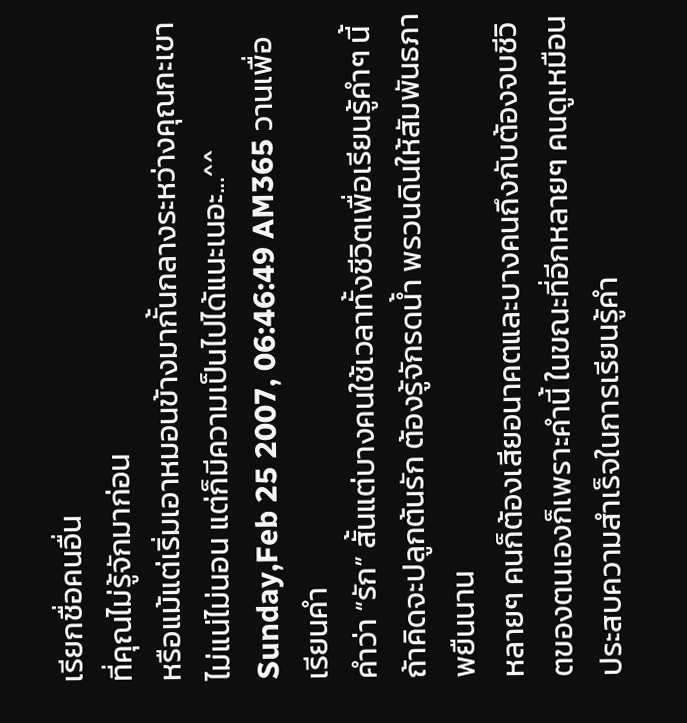เรียกชื่อคนอื่น
ที่คุณไม่รู้จักมาก่อน
หรือแม้แต่เริ่มเอาหมอนข้างมากั้นกลางระหว่างคุณกะเขา
ไม่แน่ไม่นอน แต่ก็มีความเป็นไปได้แนะเนอะ...^^
Sunday,Feb 25 2007, 06:46:49 AM365 วานเพื่อเรียนคำ
คำว่า “รัก” สั้นแต่บางคนใช้เวลาทั้งชีวิตเพื่อเรียนรู้คำๆ นี้ ถ้าคิดจะปลูกต้นรัก ต้องรู้จักรดน้ำ พรวนดินให้สัมพันธภาพยืนนาน
หลายๆ คนก็ต้องเสียอนาคตและบางคนถึงกับต้องจบชีวิตของตนเองก็เพราะคำนี้ ในขณะที่อีกหลายๆ คนดูเหมือนประสบความสำเร็จในการเรียนรู้คำ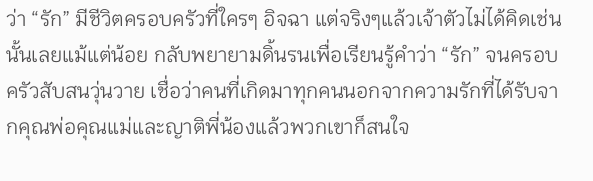ว่า “รัก” มีชีวิตครอบครัวที่ใครๆ อิจฉา แต่จริงๆแล้วเจ้าตัวไม่ได้คิดเช่นนั้นเลยแม้แต่น้อย กลับพยายามดิ้นรนเพื่อเรียนรู้คำว่า “รัก” จนครอบครัวสับสนวุ่นวาย เชื่อว่าคนที่เกิดมาทุกคนนอกจากความรักที่ได้รับจากคุณพ่อคุณแม่และญาติพี่น้องแล้วพวกเขาก็สนใจ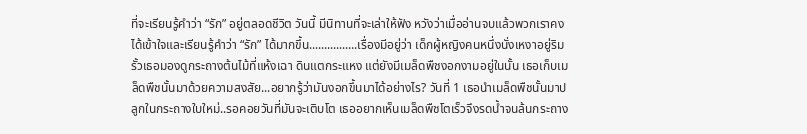ที่จะเรียนรู้คำว่า “รัก” อยู่ตลอดชีวิต วันนี้ มีนิทานที่จะเล่าให้ฟัง หวังว่าเมื่ออ่านจบแล้วพวกเราคงได้เข้าใจและเรียนรู้คำว่า “รัก” ได้มากขึ้น................เรื่องมีอยู่ว่า เด็กผู้หญิงคนหนึ่งนั่งเหงาอยู่ริมรั้วเธอมองดูกระถางต้นไม้ที่แห้งเฉา ดินแตกระแหง แต่ยังมีเมล็ดพืชงอกงามอยู่ในนั้น เธอเก็บเมล็ดพืชนั้นมาด้วยความสงสัย...อยากรู้ว่ามันงอกขึ้นมาได้อย่างไร? วันที่ 1 เธอนำเมล็ดพืชนั้นมาปลูกในกระถางใบใหม่..รอคอยวันที่มันจะเติบโต เธออยากเห็นเมล็ดพืชโตเร็วจึงรดน้ำจนล้นกระถาง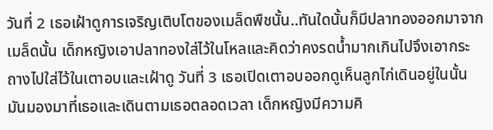วันที่ 2 เธอเฝ้าดูการเจริญเติบโตของเมล็ดพืชนั้น..ทันใดนั้นก็มีปลาทองออกมาจากเมล็ดนั้น เด็กหญิงเอาปลาทองใส่ไว้ในโหลและคิดว่าคงรดน้ำมากเกินไปจึงเอากระถางไปใส่ไว้ในเตาอบและเฝ้าดู วันที่ 3 เธอเปิดเตาอบออกดูเห็นลูกไก่เดินอยู่ในนั้น มันมองมาที่เธอและเดินตามเธอตลอดเวลา เด็กหญิงมีความคิ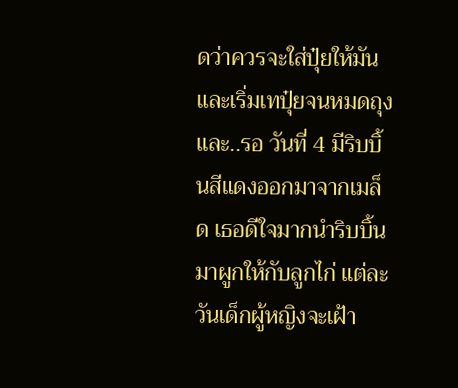ดว่าควรจะใส่ปุ๋ยให้มันและเริ่มเทปุ๋ยจนหมดถุง และ..รอ วันที่ 4 มีริบบิ้นสีแดงออกมาจากเมล็ด เธอดีใจมากนำริบบิ้นมาผูกให้กับลูกไก่ แต่ละวันเด็กผู้หญิงจะเฝ้า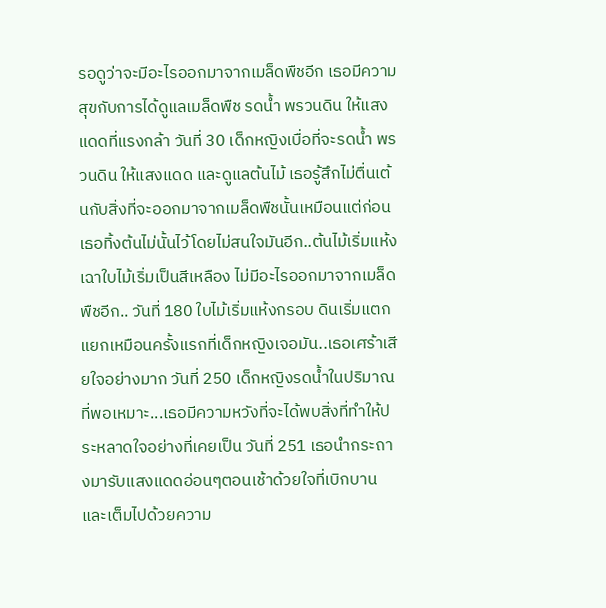รอดูว่าจะมีอะไรออกมาจากเมล็ดพืชอีก เธอมีความสุขกับการได้ดูแลเมล็ดพืช รดน้ำ พรวนดิน ให้แสงแดดที่แรงกล้า วันที่ 30 เด็กหญิงเบื่อที่จะรดน้ำ พรวนดิน ให้แสงแดด และดูแลต้นไม้ เธอรู้สึกไม่ตื่นเต้นกับสิ่งที่จะออกมาจากเมล็ดพืชนั้นเหมือนแต่ก่อน เธอทิ้งต้นไม่นั้นไว้โดยไม่สนใจมันอีก..ต้นไม้เริ่มแห้งเฉาใบไม้เริ่มเป็นสีเหลือง ไม่มีอะไรออกมาจากเมล็ดพืชอีก.. วันที่ 180 ใบไม้เริ่มแห้งกรอบ ดินเริ่มแตกแยกเหมือนครั้งแรกที่เด็กหญิงเจอมัน..เธอเศร้าเสียใจอย่างมาก วันที่ 250 เด็กหญิงรดน้ำในปริมาณที่พอเหมาะ...เธอมีความหวังที่จะได้พบสิ่งที่ทำให้ประหลาดใจอย่างที่เคยเป็น วันที่ 251 เธอนำกระถางมารับแสงแดดอ่อนๆตอนเช้าด้วยใจที่เบิกบานและเต็มไปด้วยความ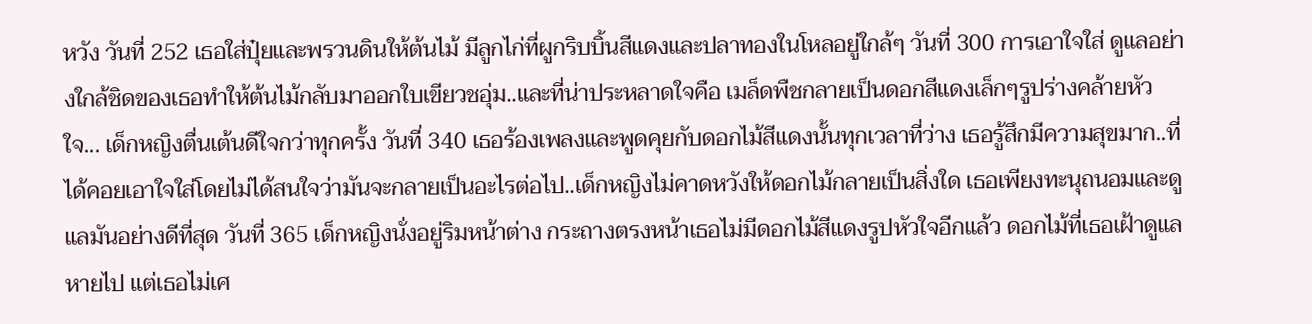หวัง วันที่ 252 เธอใส่ปุ๋ยและพรวนดินให้ต้นไม้ มีลูกไก่ที่ผูกริบบิ้นสีแดงและปลาทองในโหลอยู่ใกล้ๆ วันที่ 300 การเอาใจใส่ ดูแลอย่างใกล้ชิดของเธอทำให้ต้นไม้กลับมาออกใบเขียวชอุ่ม..และที่น่าประหลาดใจคือ เมล็ดพืชกลายเป็นดอกสีแดงเล็กๆรูปร่างคล้ายหัวใจ... เด็กหญิงตื่นเต้นดีใจกว่าทุกครั้ง วันที่ 340 เธอร้องเพลงและพูดคุยกับดอกไม้สีแดงนั้นทุกเวลาที่ว่าง เธอรู้สึกมีความสุขมาก..ที่ได้คอยเอาใจใส่โดยไม่ได้สนใจว่ามันจะกลายเป็นอะไรต่อไป..เด็กหญิงไม่คาดหวังให้ดอกไม้กลายเป็นสิ่งใด เธอเพียงทะนุถนอมและดูแลมันอย่างดีที่สุด วันที่ 365 เด็กหญิงนั่งอยู่ริมหน้าต่าง กระถางตรงหน้าเธอไม่มีดอกไม้สีแดงรูปหัวใจอีกแล้ว ดอกไม้ที่เธอเฝ้าดูแลหายไป แต่เธอไม่เศ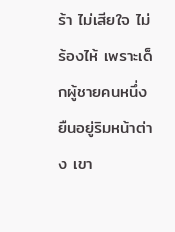ร้า ไม่เสียใจ ไม่ร้องไห้ เพราะเด็กผู้ชายคนหนึ่งยืนอยู่ริมหน้าต่าง เขา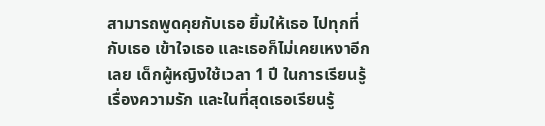สามารถพูดคุยกับเธอ ยิ้มให้เธอ ไปทุกที่กับเธอ เข้าใจเธอ และเธอก็ไม่เคยเหงาอีกเลย เด็กผู้หญิงใช้เวลา 1 ปี ในการเรียนรู้เรื่องความรัก และในที่สุดเธอเรียนรู้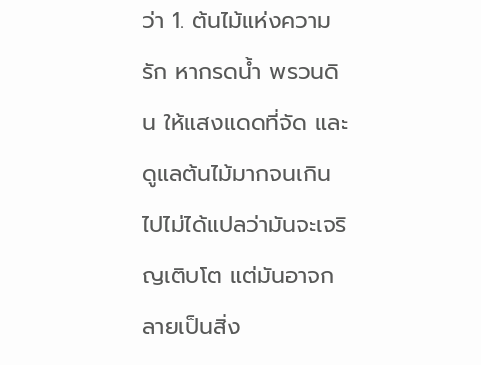ว่า 1. ต้นไม้แห่งความรัก หากรดน้ำ พรวนดิน ให้แสงแดดที่จัด และดูแลต้นไม้มากจนเกินไปไม่ได้แปลว่ามันจะเจริญเติบโต แต่มันอาจกลายเป็นสิ่ง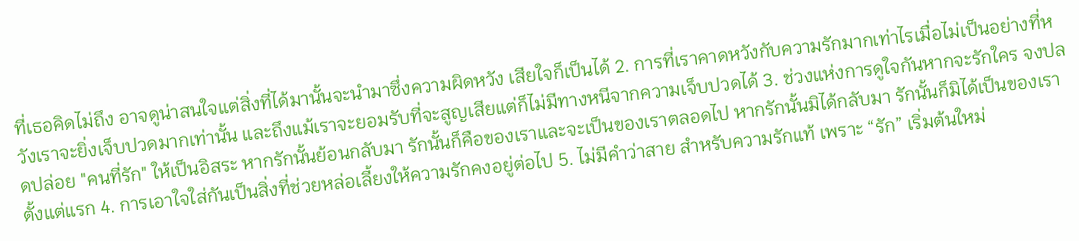ที่เธอคิดไม่ถึง อาจดูน่าสนใจแต่สิ่งที่ได้มานั้นจะนำมาซึ่งความผิดหวัง เสียใจก็เป็นได้ 2. การที่เราคาดหวังกับความรักมากเท่าไรเมื่อไม่เป็นอย่างที่หวังเราจะยิ่งเจ็บปวดมากเท่านั้น และถึงแม้เราจะยอมรับที่จะสูญเสียแต่ก็ไม่มีทางหนีจากความเจ็บปวดได้ 3. ช่วงแห่งการดูใจกันหากจะรักใคร จงปลดปล่อย "คนที่รัก" ให้เป็นอิสระ หากรักนั้นย้อนกลับมา รักนั้นก็คือของเราและจะเป็นของเราตลอดไป หากรักนั้นมิได้กลับมา รักนั้นก็มิได้เป็นของเราตั้งแต่แรก 4. การเอาใจใส่กันเป็นสิ่งที่ช่วยหล่อเลี้ยงให้ความรักคงอยู่ต่อไป 5. ไม่มีคำว่าสาย สำหรับความรักแท้ เพราะ “รัก” เริ่มต้นใหม่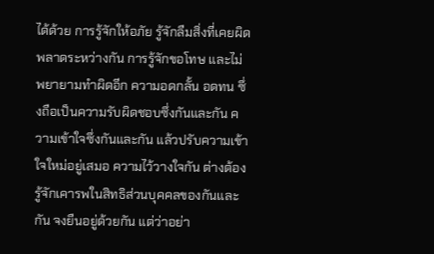ได้ด้วย การรู้จักให้อภัย รู้จักลืมสิ่งที่เคยผิดพลาดระหว่างกัน การรู้จักขอโทษ และไม่พยายามทำผิดอีก ความอดกลั้น อดทน ซึ่งถือเป็นความรับผิดชอบซึ่งกันและกัน ความเข้าใจซึ่งกันและกัน แล้วปรับความเข้าใจใหม่อยู่เสมอ ความไว้วางใจกัน ต่างต้องรู้จักเคารพในสิทธิส่วนบุคคลของกันและกัน จงยืนอยู่ด้วยกัน แต่ว่าอย่า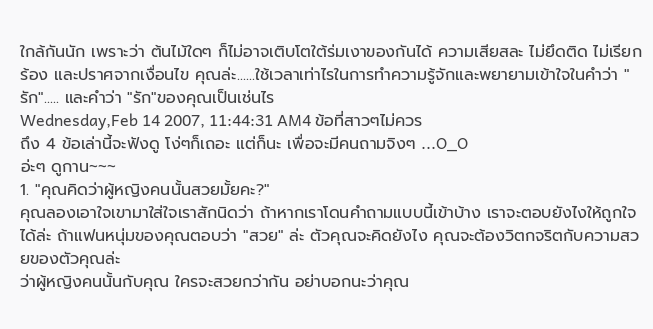ใกล้กันนัก เพราะว่า ต้นไม้ใดๆ ก็ไม่อาจเติบโตใต้ร่มเงาของกันได้ ความเสียสละ ไม่ยึดติด ไม่เรียกร้อง และปราศจากเงื่อนไข คุณล่ะ......ใช้เวลาเท่าไรในการทำความรู้จักและพยายามเข้าใจในคำว่า "รัก"..... และคำว่า "รัก"ของคุณเป็นเช่นไร
Wednesday,Feb 14 2007, 11:44:31 AM4 ข้อที่สาวๆไม่ควร
ถึง 4 ข้อเล่านี้จะฟังดู โง่ๆก็เถอะ แต่ก็นะ เพื่อจะมีคนถามจิงๆ ...O_O
อ่ะๆ ดูกาน~~~
1. "คุณคิดว่าผู้หญิงคนนั้นสวยมั้ยคะ?"
คุณลองเอาใจเขามาใส่ใจเราสักนิดว่า ถ้าหากเราโดนคำถามแบบนี้เข้าบ้าง เราจะตอบยังไงให้ถูกใจได้ล่ะ ถ้าแฟนหนุ่มของคุณตอบว่า "สวย" ล่ะ ตัวคุณจะคิดยังไง คุณจะต้องวิตกจริตกับความสวยของตัวคุณล่ะ
ว่าผู้หญิงคนนั้นกับคุณ ใครจะสวยกว่ากัน อย่าบอกนะว่าคุณ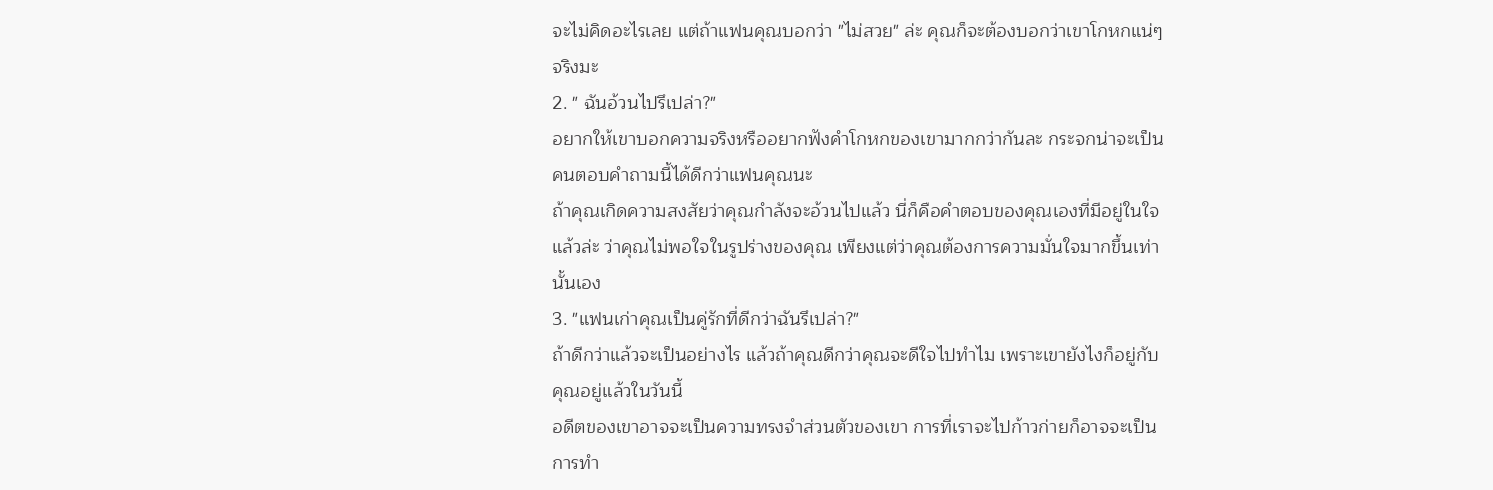จะไม่คิดอะไรเลย แต่ถ้าแฟนคุณบอกว่า "ไม่สวย" ล่ะ คุณก็จะต้องบอกว่าเขาโกหกแน่ๆ จริงมะ
2. " ฉันอ้วนไปรึเปล่า?"
อยากให้เขาบอกความจริงหรืออยากฟังคำโกหกของเขามากกว่ากันละ กระจกน่าจะเป็นคนตอบคำถามนี้ได้ดีกว่าแฟนคุณนะ
ถ้าคุณเกิดความสงสัยว่าคุณกำลังจะอ้วนไปแล้ว นี่ก็คือคำตอบของคุณเองที่มีอยู่ในใจแล้วล่ะ ว่าคุณไม่พอใจในรูปร่างของคุณ เพียงแต่ว่าคุณต้องการความมั่นใจมากขึ้นเท่านั้นเอง
3. "แฟนเก่าคุณเป็นคู่รักที่ดีกว่าฉันรึเปล่า?"
ถ้าดีกว่าแล้วจะเป็นอย่างไร แล้วถ้าคุณดีกว่าคุณจะดีใจไปทำไม เพราะเขายังไงก็อยู่กับคุณอยู่แล้วในวันนี้
อดีตของเขาอาจจะเป็นความทรงจำส่วนตัวของเขา การที่เราจะไปก้าวก่ายก็อาจจะเป็นการทำ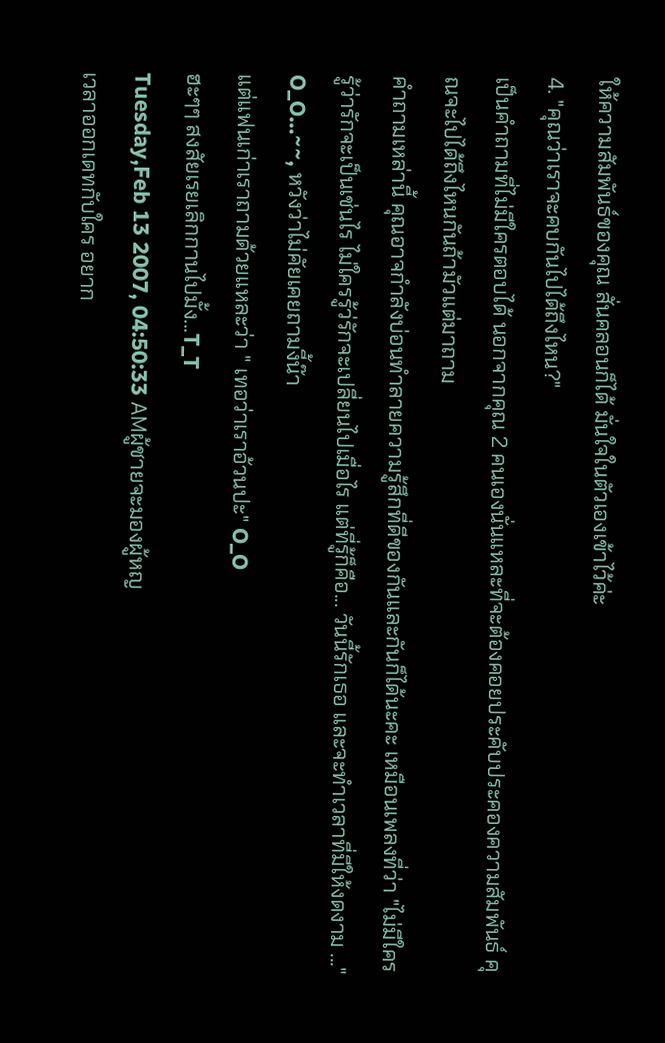ให้ความสัมพันธ์ของคุณ สั่นคลอนก็ได้ มั่นใจในตัวเองเข้าไว้ค่ะ
4. "คุณว่าเราจะคบกันไปได้ถึงไหน?"
เป็นคำถามที่ไม่มีใครตอบได้ นอกจากคุณ 2 คนเองนั่นแหละที่จะต้องคอยประคับประคองความสัมพันธ์ คุณจะไปได้ถึงไหนกันถ้ามัวแต่มาถาม
คำถามเหล่านี้ คุณอาจกำลังบ่อนทำลายความรู้สึกที่ดีของกันและกันก็ได้นะคะ เหมือนเพลงที่ว่า "ไม่มีใครรู้ว่ารักจะเป็นเช่นไร ไม่ใครรู้ว่รักจะเปลี่ยนไปเมื่อไร แต่ที่รู้ก็คือ... วันนี้รักเธอ และจะทำเวลาที่มีให้งดงาม ..."
O_O...~~, หวังว่าไม่คัยเคยถามงี้น๊า
แต่แฟนเก่าเราถามด้วยแหละว่า " เทอว่าเราอ้วนปะ" O_O
ฮะๆๆ สงสัยเรยเลิกกานไปมั้ง...T_T
Tuesday,Feb 13 2007, 04:50:33 AMผู้ชายจะมองผู้หญ
เวลาออกเดทกับใคร อยาก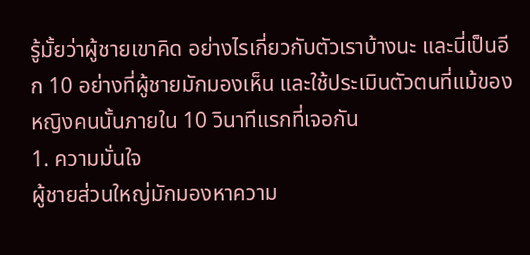รู้มั้ยว่าผู้ชายเขาคิด อย่างไรเกี่ยวกับตัวเราบ้างนะ และนี่เป็นอีก 10 อย่างที่ผู้ชายมักมองเห็น และใช้ประเมินตัวตนที่แม้ของหญิงคนนั้นภายใน 10 วินาทีแรกที่เจอกัน
1. ความมั่นใจ
ผู้ชายส่วนใหญ่มักมองหาความ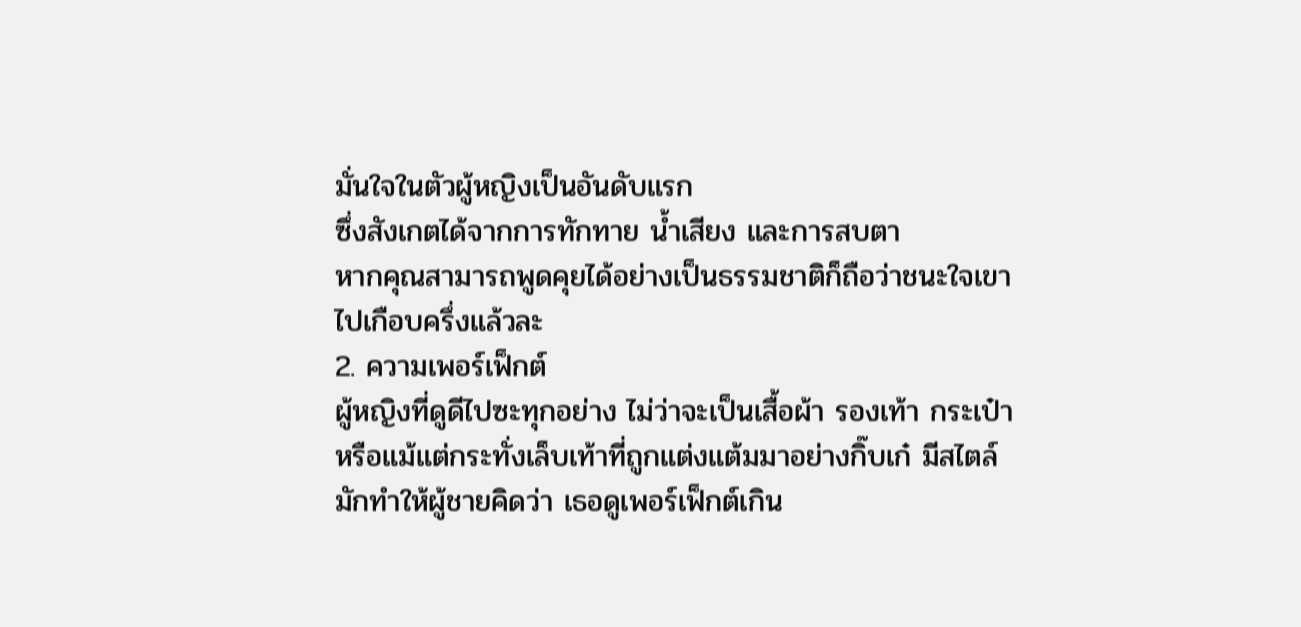มั่นใจในตัวผู้หญิงเป็นอันดับแรก
ซึ่งสังเกตได้จากการทักทาย น้ำเสียง และการสบตา
หากคุณสามารถพูดคุยได้อย่างเป็นธรรมชาติก็ถือว่าชนะใจเขาไปเกือบครึ่งแล้วละ
2. ความเพอร์เฟ็กต์
ผู้หญิงที่ดูดีไปซะทุกอย่าง ไม่ว่าจะเป็นเสื้อผ้า รองเท้า กระเป๋า
หรือแม้แต่กระทั่งเล็บเท้าที่ถูกแต่งแต้มมาอย่างกิ๊บเก๋ มีสไตล์
มักทำให้ผู้ชายคิดว่า เธอดูเพอร์เฟ็กต์เกิน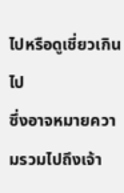ไปหรือดูเชี่ยวเกินไป
ซึ่งอาจหมายความรวมไปถึงเจ้า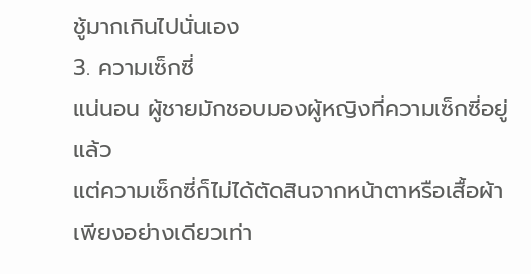ชู้มากเกินไปนั่นเอง
3. ความเซ็กซี่
แน่นอน ผู้ชายมักชอบมองผู้หญิงที่ความเซ็กซี่อยู่แล้ว
แต่ความเซ็กซี่ก็ไม่ได้ตัดสินจากหน้าตาหรือเสื้อผ้าเพียงอย่างเดียวเท่า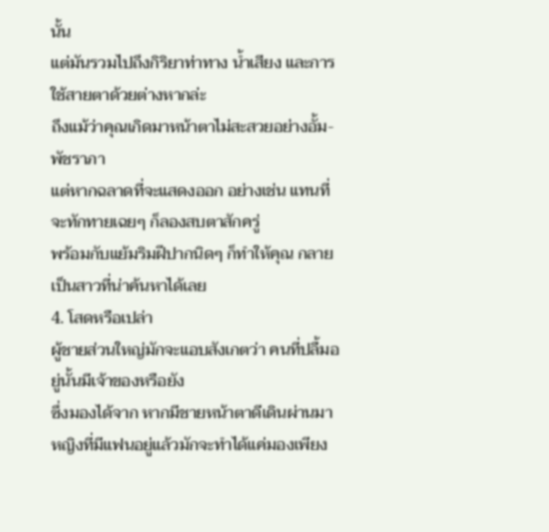นั้น
แต่มันรวมไปถึงกิริยาท่าทาง น้ำเสียง และการใช้สายตาด้วยต่างหากล่ะ
ถึงแม้ว่าคุณเกิดมาหน้าตาไม่สะสวยอย่างอั้ม-พัชราภา
แต่หากฉลาดที่จะแสดงออก อย่างเช่น แทนที่จะทักทายเฉยๆ ก็ลองสบตาสักครู่
พร้อมกับแย้มริมฝีปากนิดๆ ก็ทำให้คุณ กลายเป็นสาวที่น่าค้นหาได้เลย
4. โสดหรือเปล่า
ผู้ชายส่วนใหญ่มักจะแอบสังเกตว่า คนที่ปลื้มอยู่นั้นมีเจ้าของหรือยัง
ซึ่งมองได้จาก หากมีชายหน้าตาดีเดินผ่านมา
หญิงที่มีแฟนอยู่แล้วมักจะทำได้แค่มองเพียง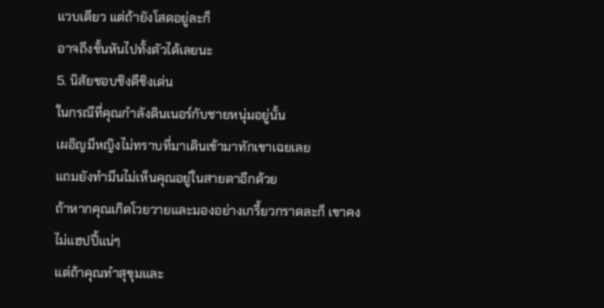แวบเดียว แต่ถ้ายังโสดอยู่ละก็
อาจถึงขั้นหันไปทั้งตัวได้เลยนะ
5. นิสัยชอบชิงดีชิงเด่น
ในกรณีที่คุณกำลังดินเนอร์กับชายหนุ่มอยู่นั้น
เผอิญมีหญิงไม่ทราบที่มาเดินเข้ามาทักเขาเฉยเลย
แถมยังทำมึนไม่เห็นคุณอยู่ในสายตาอีกด้วย
ถ้าหากคุณเกิดโวยวายและมองอย่างเกรี้ยวกราดละก็ เขาคงไม่แฮปปี้แน่ๆ
แต่ถ้าคุณทำสุขุมและ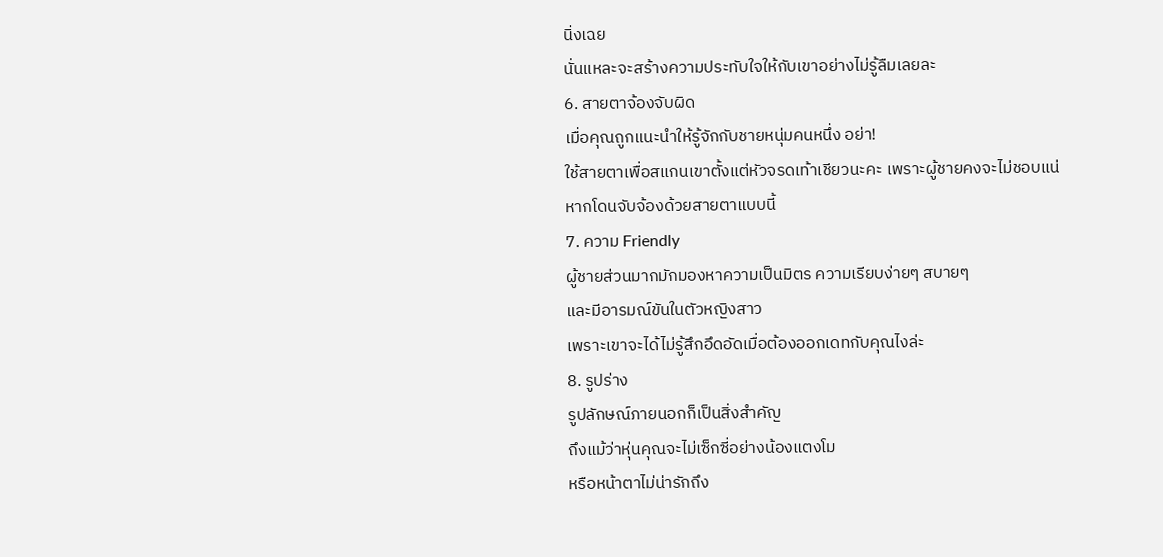นิ่งเฉย
นั่นแหละจะสร้างความประทับใจให้กับเขาอย่างไม่รู้ลืมเลยละ
6. สายตาจ้องจับผิด
เมื่อคุณถูกแนะนำให้รู้จักกับชายหนุ่มคนหนึ่ง อย่า!
ใช้สายตาเพื่อสแกนเขาตั้งแต่หัวจรดเท้าเชียวนะคะ เพราะผู้ชายคงจะไม่ชอบแน่
หากโดนจับจ้องด้วยสายตาแบบนี้
7. ความ Friendly
ผู้ชายส่วนมากมักมองหาความเป็นมิตร ความเรียบง่ายๆ สบายๆ
และมีอารมณ์ขันในตัวหญิงสาว
เพราะเขาจะได้ไม่รู้สึกอึดอัดเมื่อต้องออกเดทกับคุณไงล่ะ
8. รูปร่าง
รูปลักษณ์ภายนอกก็เป็นสิ่งสำคัญ
ถึงแม้ว่าหุ่นคุณจะไม่เซ็กซี่อย่างน้องแตงโม
หรือหน้าตาไม่น่ารักถึง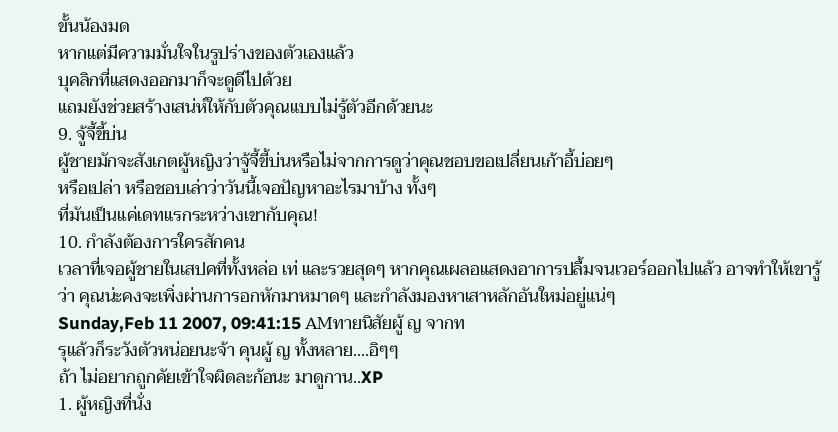ขั้นน้องมด
หากแต่มีความมั่นใจในรูปร่างของตัวเองแล้ว
บุคลิกที่แสดงออกมาก็จะดูดีไปด้วย
แถมยังช่วยสร้างเสน่ห์ให้กับตัวคุณแบบไม่รู้ตัวอีกด้วยนะ
9. จู้จี้ขี้บ่น
ผู้ชายมักจะสังเกตผู้หญิงว่าจู้จี้ขี้บ่นหรือไม่จากการดูว่าคุณชอบขอเปลี่ยนเก้าอี้บ่อยๆ
หรือเปล่า หรือชอบเล่าว่าวันนี้เจอปัญหาอะไรมาบ้าง ทั้งๆ
ที่มันเป็นแค่เดทแรกระหว่างเขากับคุณ!
10. กำลังต้องการใครสักคน
เวลาที่เจอผู้ชายในเสปคที่ทั้งหล่อ เท่ และรวยสุดๆ หากคุณเผลอแสดงอาการปลื้มจนเวอร์ออกไปแล้ว อาจทำให้เขารู้ว่า คุณน่ะคงจะเพิ่งผ่านการอกหักมาหมาดๆ และกำลังมองหาเสาหลักอันใหม่อยู่แน่ๆ
Sunday,Feb 11 2007, 09:41:15 AMทายนิสัยผู้ ญ จากท
รุแล้วก็ระวังตัวหน่อยนะจ้า คุนผู้ ญ ทั้งหลาย....อิๆๆ
ถ้า ไม่อยากถูกคัยเข้าใจผิดละก้อนะ มาดูกาน..XP
1. ผู้หญิงที่นั่ง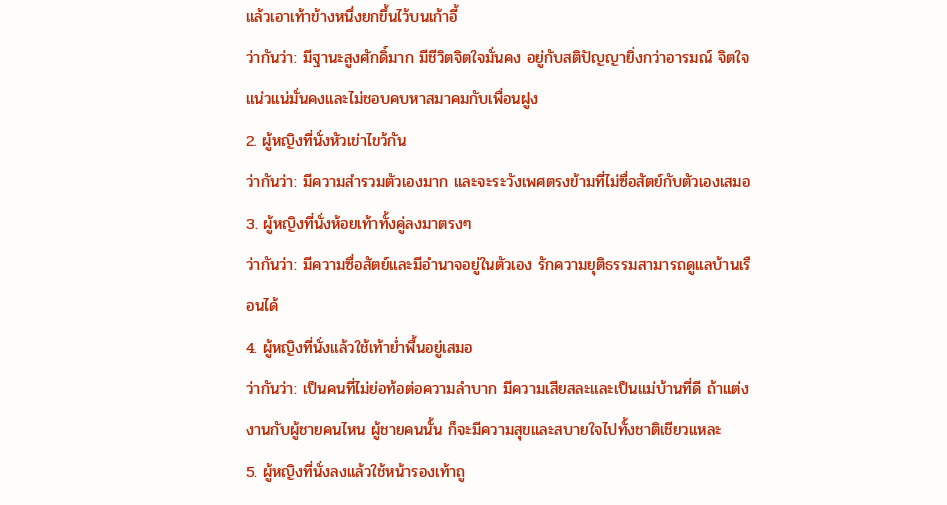แล้วเอาเท้าข้างหนึ่งยกขึ้นไว้บนเก้าอี้
ว่ากันว่า: มีฐานะสูงศักดิ์มาก มีชีวิตจิตใจมั่นคง อยู่กับสติปัญญายิ่งกว่าอารมณ์ จิตใจแน่วแน่มั่นคงและไม่ชอบคบหาสมาคมกับเพื่อนฝูง
2. ผู้หญิงที่นั่งหัวเข่าไขว้กัน
ว่ากันว่า: มีความสำรวมตัวเองมาก และจะระวังเพศตรงข้ามที่ไม่ซื่อสัตย์กับตัวเองเสมอ
3. ผู้หญิงที่นั่งห้อยเท้าทั้งคู่ลงมาตรงๆ
ว่ากันว่า: มีความซื่อสัตย์และมีอำนาจอยู่ในตัวเอง รักความยุติธรรมสามารถดูแลบ้านเรือนได้
4. ผู้หญิงที่นั่งแล้วใช้เท้าย่ำพื้นอยู่เสมอ
ว่ากันว่า: เป็นคนที่ไม่ย่อท้อต่อความลำบาก มีความเสียสละและเป็นแม่บ้านที่ดี ถ้าแต่งงานกับผู้ชายคนไหน ผู้ชายคนนั้น ก็จะมีความสุขและสบายใจไปทั้งชาติเชียวแหละ
5. ผู้หญิงที่นั่งลงแล้วใช้หน้ารองเท้าถู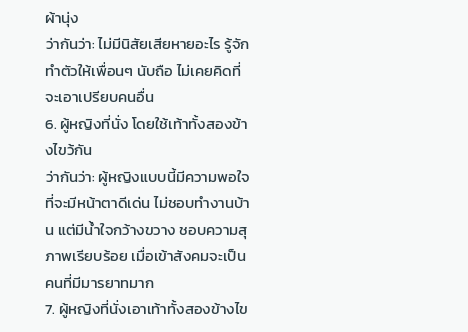ผ้านุ่ง
ว่ากันว่า: ไม่มีนิสัยเสียหายอะไร รู้จักทำตัวให้เพื่อนๆ นับถือ ไม่เคยคิดที่จะเอาเปรียบคนอื่น
6. ผู้หญิงที่นั่ง โดยใช้เท้าทั้งสองข้างไขว้กัน
ว่ากันว่า: ผู้หญิงแบบนี้มีความพอใจที่จะมีหน้าตาดีเด่น ไม่ชอบทำงานบ้าน แต่มีน้ำใจกว้างขวาง ชอบความสุภาพเรียบร้อย เมื่อเข้าสังคมจะเป็น คนที่มีมารยาทมาก
7. ผู้หญิงที่นั่งเอาเท้าทั้งสองข้างไข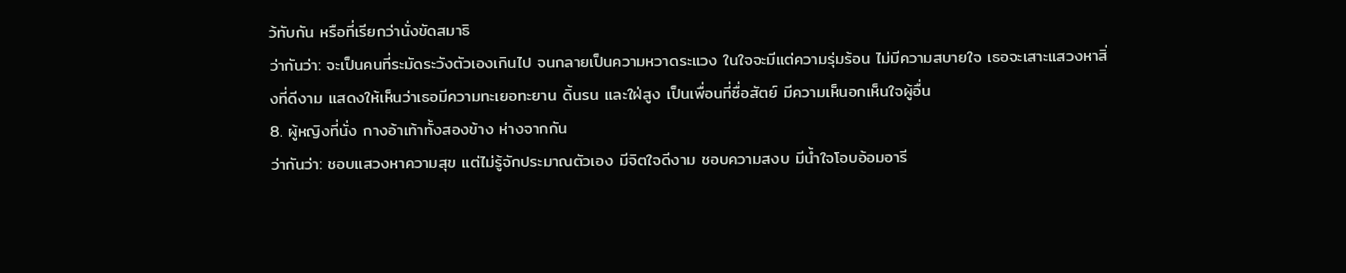ว้ทับกัน หรือที่เรียกว่านั่งขัดสมาธิ
ว่ากันว่า: จะเป็นคนที่ระมัดระวังตัวเองเกินไป จนกลายเป็นความหวาดระแวง ในใจจะมีแต่ความรุ่มร้อน ไม่มีความสบายใจ เธอจะเสาะแสวงหาสิ่งที่ดีงาม แสดงให้เห็นว่าเธอมีความทะเยอทะยาน ดิ้นรน และใฝ่สูง เป็นเพื่อนที่ซื่อสัตย์ มีความเห็นอกเห็นใจผู้อื่น
8. ผู้หญิงที่นั่ง กางอ้าเท้าทั้งสองข้าง ห่างจากกัน
ว่ากันว่า: ชอบแสวงหาความสุข แต่ไม่รู้จักประมาณตัวเอง มีจิตใจดีงาม ชอบความสงบ มีน้ำใจโอบอ้อมอารี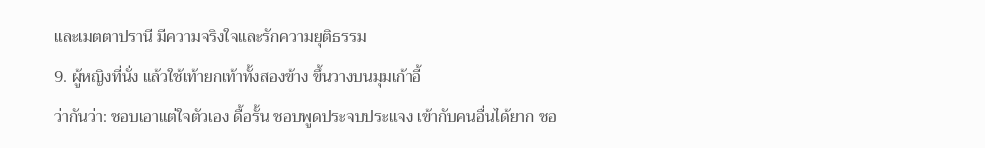และเมตตาปรานี มีความจริงใจและรักความยุติธรรม
9. ผู้หญิงที่นั่ง แล้วใช้เท้ายกเท้าทั้งสองข้าง ขึ้นวางบนมุมเก้าอี้
ว่ากันว่า: ชอบเอาแต่ใจตัวเอง ดื้อรั้น ชอบพูดประจบประแจง เข้ากับคนอื่นได้ยาก ชอ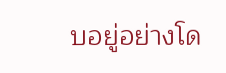บอยู่อย่างโด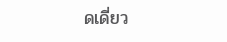ดเดี่ยว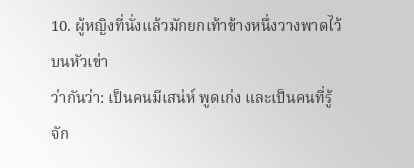10. ผู้หญิงที่นั่งแล้วมักยกเท้าข้างหนึ่งวางพาดไว้บนหัวเข่า
ว่ากันว่า: เป็นคนมีเสน่ห์ พูดเก่ง และเป็นคนที่รู้จัก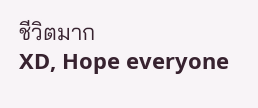ชีวิตมาก
XD, Hope everyone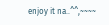enjoy it na..^^,~~~~